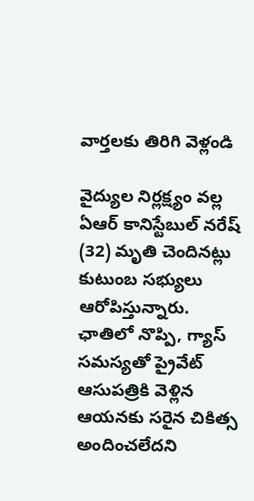వార్తలకు తిరిగి వెళ్లండి

వైద్యుల నిర్లక్ష్యం వల్ల ఏఆర్ కానిస్టేబుల్ నరేష్ (32) మృతి చెందినట్లు కుటుంబ సభ్యులు ఆరోపిస్తున్నారు. ఛాతిలో నొప్పి, గ్యాస్ సమస్యతో ప్రైవేట్ ఆసుపత్రికి వెళ్లిన ఆయనకు సరైన చికిత్స అందించలేదని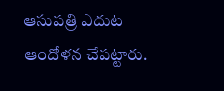ఆసుపత్రి ఎదుట ఆందోళన చేపట్టారు.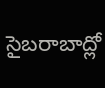సైబరాబాద్లో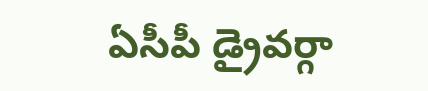ఏసీపీ డ్రైవర్గా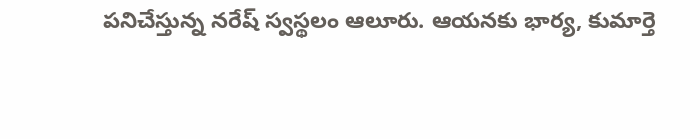పనిచేస్తున్న నరేష్ స్వస్థలం ఆలూరు. ఆయనకు భార్య, కుమార్తె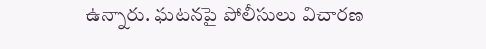ఉన్నారు. ఘటనపై పోలీసులు విచారణ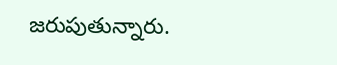జరుపుతున్నారు.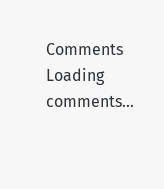Comments
Loading comments...